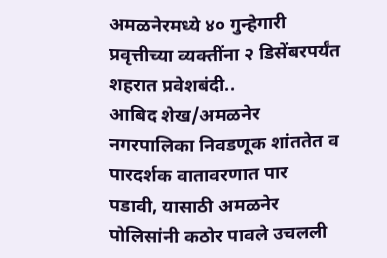अमळनेरमध्ये ४० गुन्हेगारी प्रवृत्तीच्या व्यक्तींना २ डिसेंबरपर्यंत शहरात प्रवेशबंदी..
आबिद शेख/अमळनेर
नगरपालिका निवडणूक शांततेत व पारदर्शक वातावरणात पार पडावी, यासाठी अमळनेर पोलिसांनी कठोर पावले उचलली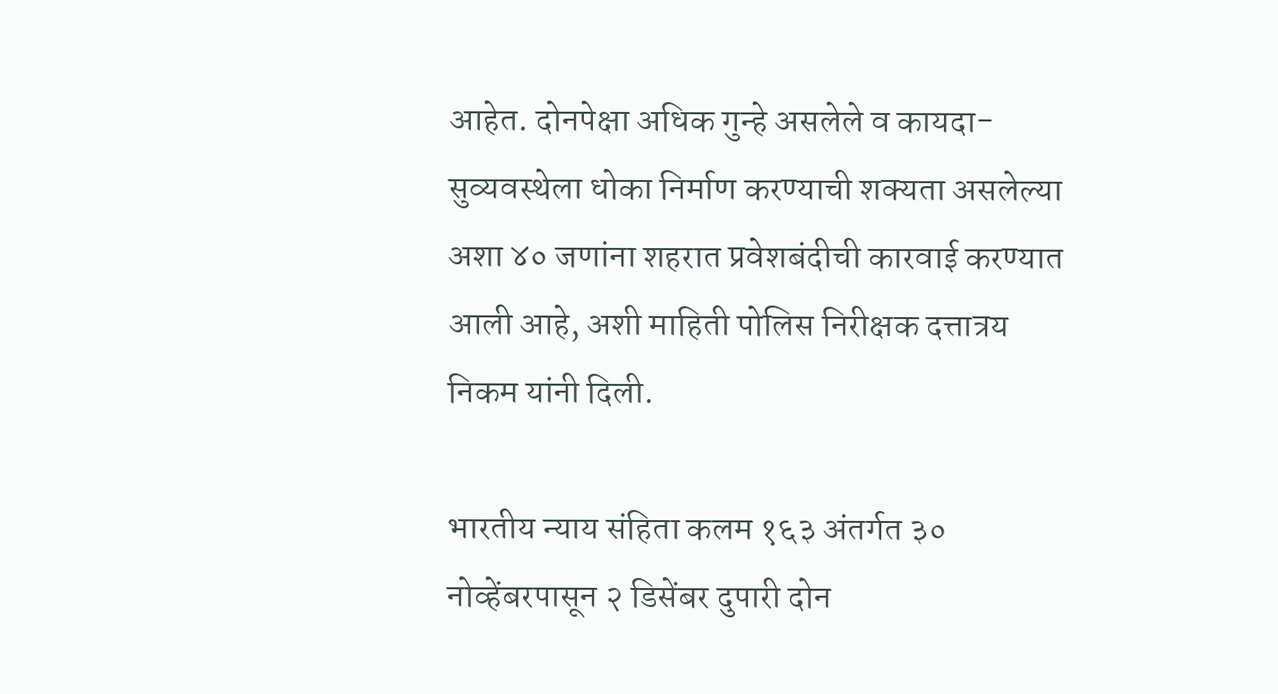आहेत. दोनपेक्षा अधिक गुन्हे असलेले व कायदा-सुव्यवस्थेला धोका निर्माण करण्याची शक्यता असलेल्या अशा ४० जणांना शहरात प्रवेशबंदीची कारवाई करण्यात आली आहे, अशी माहिती पोलिस निरीक्षक दत्तात्रय निकम यांनी दिली.

भारतीय न्याय संहिता कलम १६३ अंतर्गत ३० नोव्हेंबरपासून २ डिसेंबर दुपारी दोन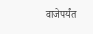वाजेपर्यंत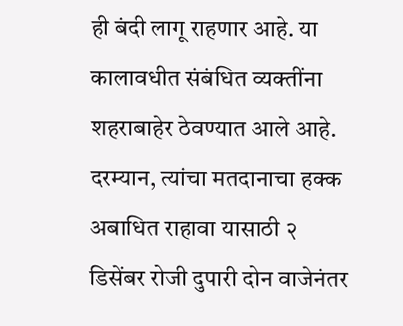ही बंदी लागू राहणार आहे. या कालावधीत संबंधित व्यक्तींना शहराबाहेर ठेवण्यात आले आहे.
दरम्यान, त्यांचा मतदानाचा हक्क अबाधित राहावा यासाठी २ डिसेंबर रोजी दुपारी दोन वाजेनंतर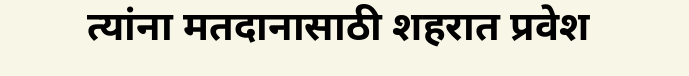त्यांना मतदानासाठी शहरात प्रवेश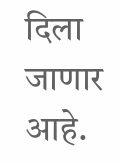दिला जाणार आहे.